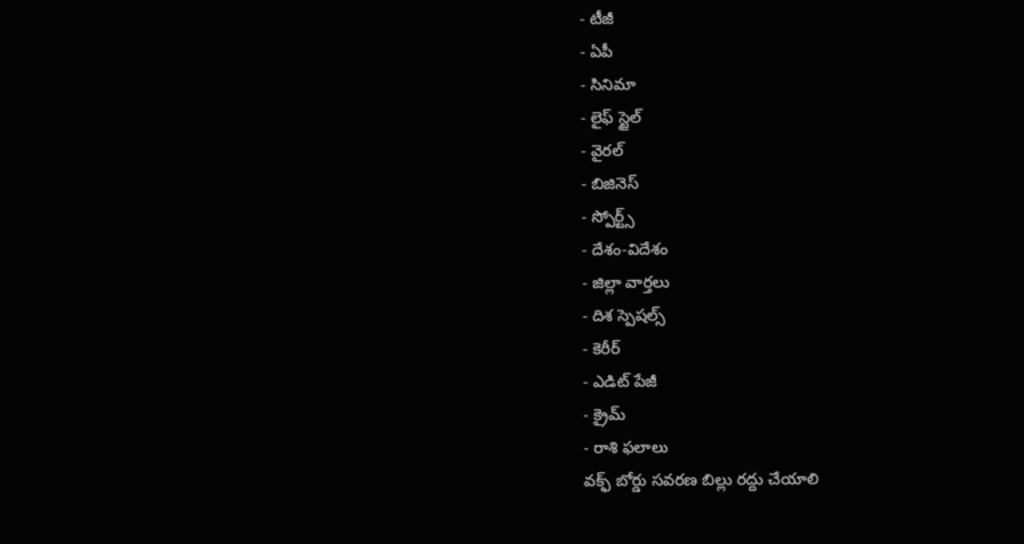- టీజీ
- ఏపీ
- సినిమా
- లైఫ్ స్టైల్
- వైరల్
- బిజినెస్
- స్పోర్ట్స్
- దేశం-విదేశం
- జిల్లా వార్తలు
- దిశ స్పెషల్స్
- కెరీర్
- ఎడిట్ పేజీ
- క్రైమ్
- రాశి ఫలాలు
వక్ఫ్ బోర్డు సవరణ బిల్లు రద్దు చేయాలి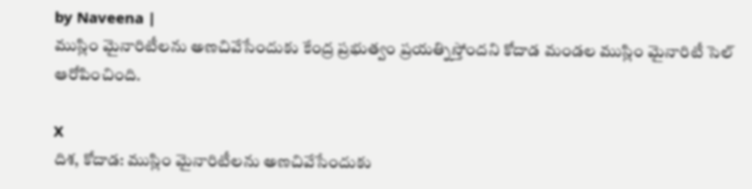by Naveena |
ముస్లిం మైనారిటీలను అణచివేసేందుకు కేంద్ర ప్రభుత్వం ప్రయత్నిస్తోందని కోదాడ మండల ముస్లిం మైనారిటీ సెల్ ఆరోపించింది.

X
దిశ, కోదాడ: ముస్లిం మైనారిటీలను అణచివేసేందుకు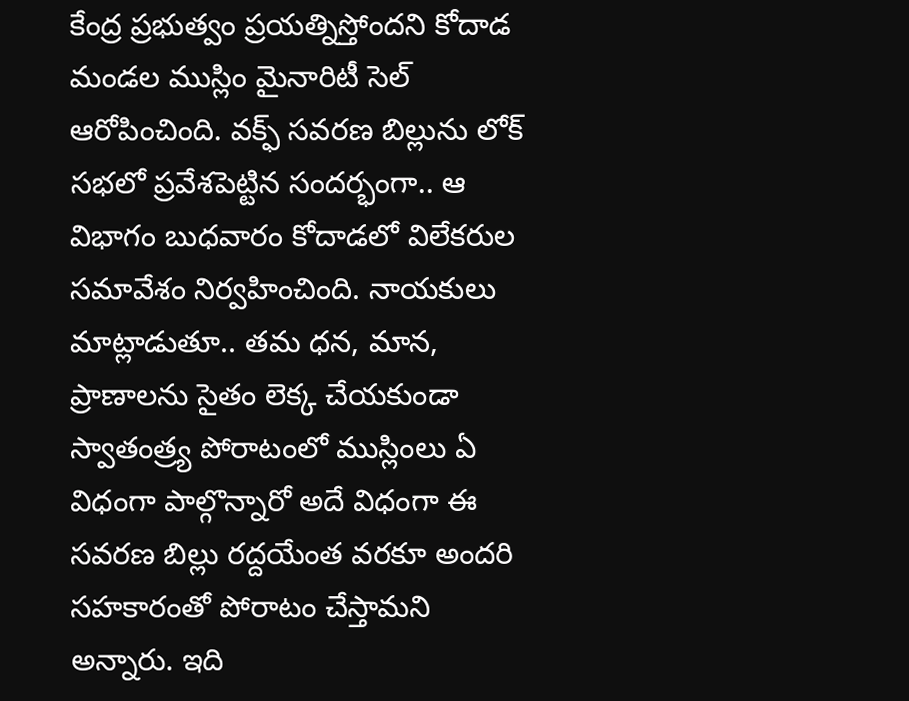కేంద్ర ప్రభుత్వం ప్రయత్నిస్తోందని కోదాడ మండల ముస్లిం మైనారిటీ సెల్ ఆరోపించింది. వక్ఫ్ సవరణ బిల్లును లోక్ సభలో ప్రవేశపెట్టిన సందర్భంగా.. ఆ విభాగం బుధవారం కోదాడలో విలేకరుల సమావేశం నిర్వహించింది. నాయకులు మాట్లాడుతూ.. తమ ధన, మాన, ప్రాణాలను సైతం లెక్క చేయకుండా స్వాతంత్ర్య పోరాటంలో ముస్లింలు ఏ విధంగా పాల్గొన్నారో అదే విధంగా ఈ సవరణ బిల్లు రద్దయేంత వరకూ అందరి సహకారంతో పోరాటం చేస్తామని అన్నారు. ఇది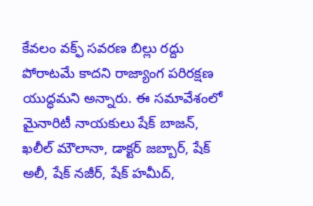కేవలం వక్ఫ్ సవరణ బిల్లు రద్దు పోరాటమే కాదని రాజ్యాంగ పరిరక్షణ యుద్ధమని అన్నారు. ఈ సమావేశంలో మైనారిటీ నాయకులు షేక్ బాజన్, ఖలీల్ మౌలానా, డాక్టర్ జబ్బార్, షేక్ అలీ, షేక్ నజీర్, షేక్ హమీద్,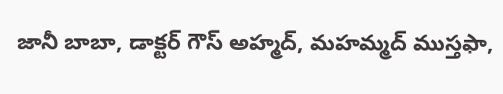జానీ బాబా, డాక్టర్ గౌస్ అహ్మద్, మహమ్మద్ ముస్తఫా,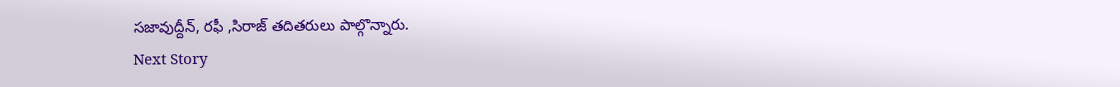సజావుద్దీన్, రఫీ ,సిరాజ్ తదితరులు పాల్గొన్నారు.
Next Story